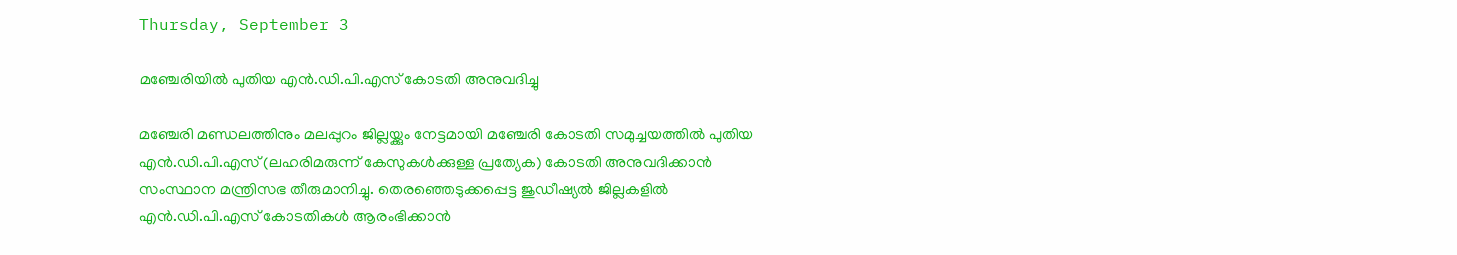Thursday, September 3

മഞ്ചേരിയില്‍ പുതിയ എന്‍.ഡി.പി.എസ് കോടതി അനുവദിച്ചു

മഞ്ചേരി മണ്ഡലത്തിനും മലപ്പുറം ജില്ലയ്ക്കും നേട്ടമായി മഞ്ചേരി കോടതി സമുച്ചയത്തില്‍ പുതിയ എന്‍.ഡി.പി.എസ് (ലഹരിമരുന്ന് കേസുകള്‍ക്കുള്ള പ്രത്യേക) കോടതി അനുവദിക്കാന്‍ സംസ്ഥാന മന്ത്രിസഭ തീരുമാനിച്ചു. തെരഞ്ഞെടുക്കപ്പെട്ട ജുഡീഷ്യല്‍ ജില്ലകളില്‍ എന്‍.ഡി.പി.എസ് കോടതികള്‍ ആരംഭിക്കാന്‍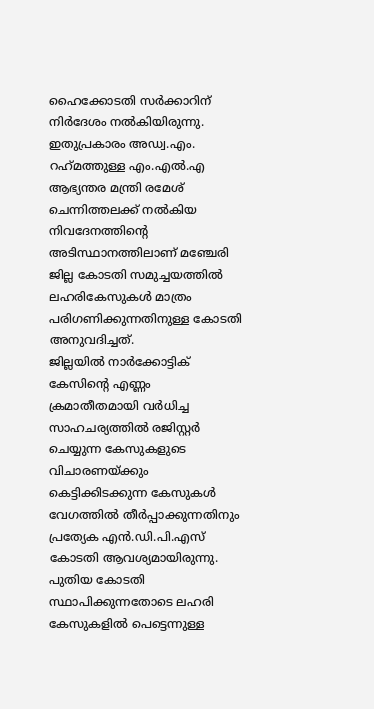ഹൈക്കോടതി സര്‍ക്കാറിന് നിര്‍ദേശം നല്‍കിയിരുന്നു. ഇതുപ്രകാരം അഡ്വ.എം. റഹ്‌മത്തുള്ള എം.എല്‍.എ ആഭ്യന്തര മന്ത്രി രമേശ് ചെന്നിത്തലക്ക് നല്‍കിയ നിവദേനത്തിന്റെ അടിസ്ഥാനത്തിലാണ് മഞ്ചേരി ജില്ല കോടതി സമുച്ചയത്തില്‍ ലഹരികേസുകള്‍ മാത്രം പരിഗണിക്കുന്നതിനുള്ള കോടതി അനുവദിച്ചത്.
ജില്ലയില്‍ നാര്‍ക്കോട്ടിക് കേസിന്റെ എണ്ണം ക്രമാതീതമായി വര്‍ധിച്ച സാഹചര്യത്തില്‍ രജിസ്റ്റര്‍ ചെയ്യുന്ന കേസുകളുടെ വിചാരണയ്ക്കും കെട്ടിക്കിടക്കുന്ന കേസുകള്‍ വേഗത്തില്‍ തീര്‍പ്പാക്കുന്നതിനും പ്രത്യേക എന്‍.ഡി.പി.എസ് കോടതി ആവശ്യമായിരുന്നു. പുതിയ കോടതി സ്ഥാപിക്കുന്നതോടെ ലഹരി കേസുകളില്‍ പെട്ടെന്നുള്ള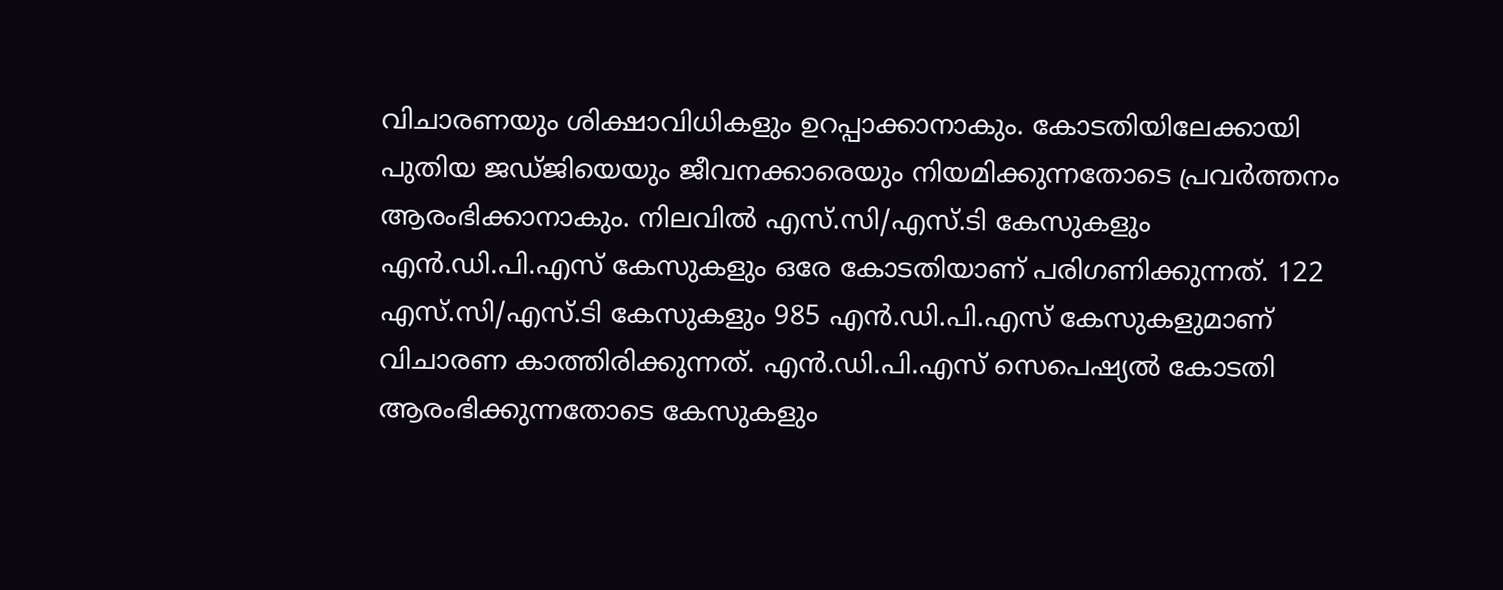വിചാരണയും ശിക്ഷാവിധികളും ഉറപ്പാക്കാനാകും. കോടതിയിലേക്കായി പുതിയ ജഡ്ജിയെയും ജീവനക്കാരെയും നിയമിക്കുന്നതോടെ പ്രവര്‍ത്തനം ആരംഭിക്കാനാകും. നിലവില്‍ എസ്.സി/എസ്.ടി കേസുകളും എന്‍.ഡി.പി.എസ് കേസുകളും ഒരേ കോടതിയാണ് പരിഗണിക്കുന്നത്. 122 എസ്.സി/എസ്.ടി കേസുകളും 985 എന്‍.ഡി.പി.എസ് കേസുകളുമാണ് വിചാരണ കാത്തിരിക്കുന്നത്. എന്‍.ഡി.പി.എസ് സെപെഷ്യല്‍ കോടതി ആരംഭിക്കുന്നതോടെ കേസുകളും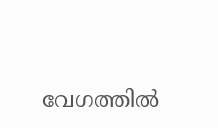വേഗത്തില്‍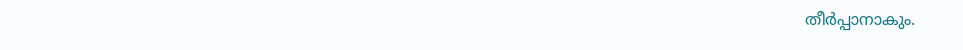തീര്‍പ്പാനാകും.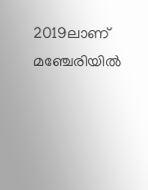2019ലാണ് മഞ്ചേരിയില്‍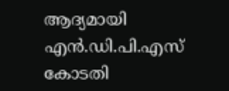ആദ്യമായി എന്‍.ഡി.പി.എസ് കോടതി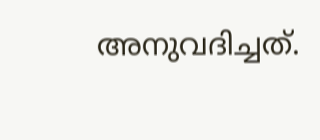അനുവദിച്ചത്.